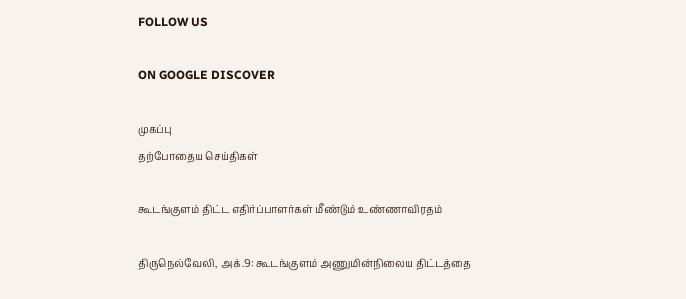FOLLOW US

ON GOOGLE DISCOVER

முகப்பு
தற்போதைய செய்திகள்

கூடங்குளம் திட்ட எதிர்ப்பாளர்கள் மீண்டும் உண்ணாவிரதம்

திருநெல்வேலி, அக்.9: கூடங்குளம் அணுமின்நிலைய திட்டத்தை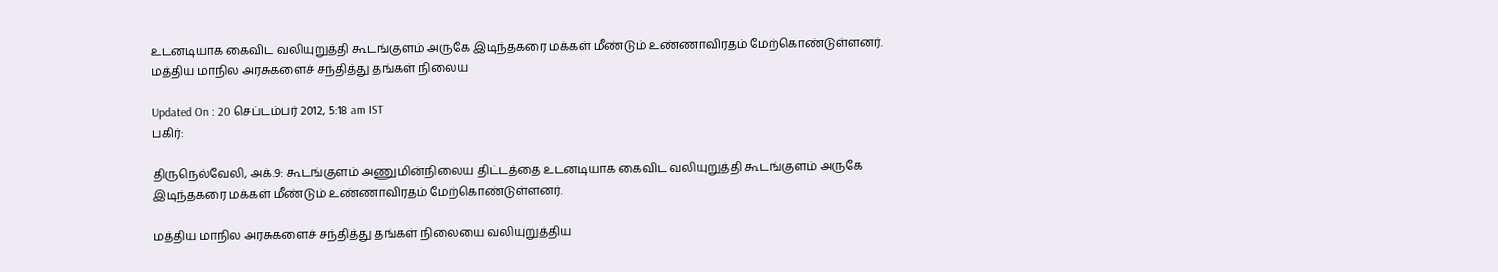உடனடியாக கைவிட வலியுறுத்தி கூடங்குளம் அருகே இடிந்தகரை மக்கள் மீண்டும் உண்ணாவிரதம் மேற்கொண்டுள்ளனர். மத்திய மாநில அரசுகளைச் சந்தித்து தங்கள் நிலைய

Updated On : 20 செப்டம்பர் 2012, 5:18 am IST
பகிர்:

திருநெல்வேலி, அக்.9: கூடங்குளம் அணுமின்நிலைய திட்டத்தை உடனடியாக கைவிட வலியுறுத்தி கூடங்குளம் அருகே இடிந்தகரை மக்கள் மீண்டும் உண்ணாவிரதம் மேற்கொண்டுள்ளனர்.

மத்திய மாநில அரசுகளைச் சந்தித்து தங்கள் நிலையை வலியுறுத்திய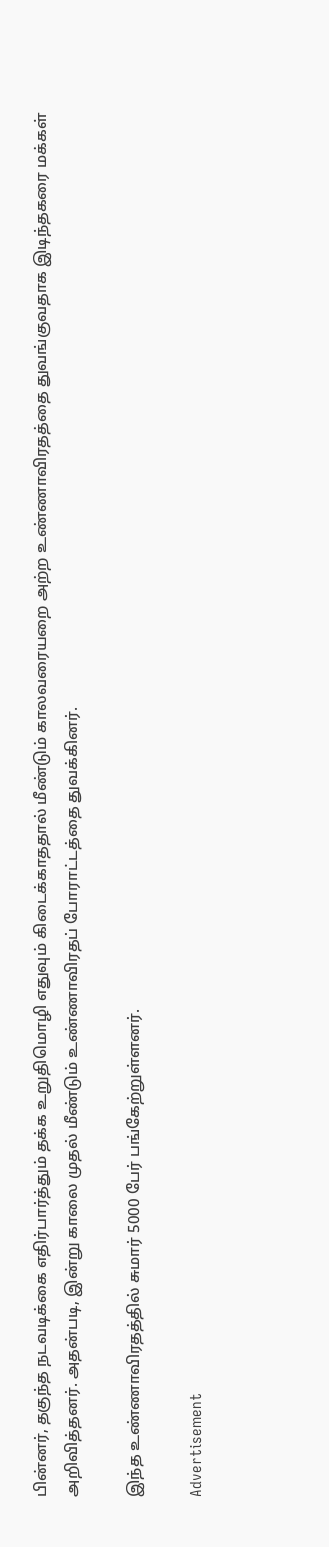பின்னர், தகுந்த நடவடிக்கை எதிர்பார்த்தும் தக்க உறுதிமொழி எதுவும் கிடைக்காததால் மீண்டும் காலவரையறை அற்ற உண்ணாவிரதத்தை துவங்குவதாக இடிந்தகரை மக்கள் அறிவித்தனர். அதன்படி, இன்று காலை முதல் மீண்டும் உண்ணாவிரதப் போராட்டத்தை துவக்கினர்.

இந்த உண்ணாவிரதத்தில் சுமார் 5000 பேர் பங்கேற்றுள்ளனர்.

Advertisement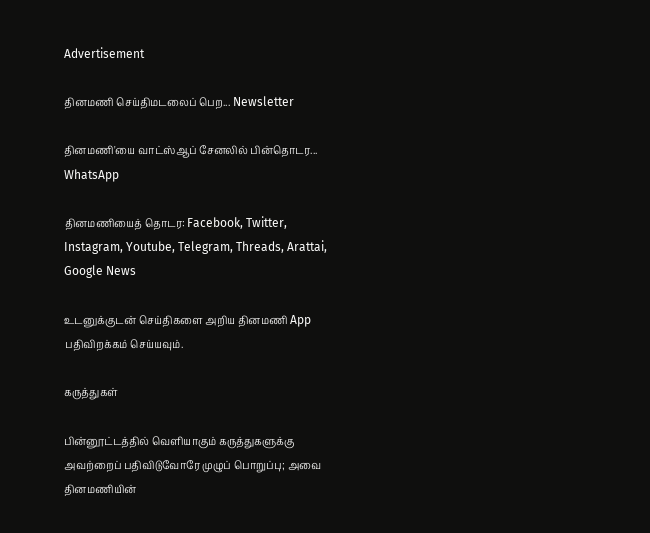Advertisement

தினமணி செய்திமடலைப் பெற... Newsletter

தினமணி'யை வாட்ஸ்ஆப் சேனலில் பின்தொடர... WhatsApp

தினமணியைத் தொடர: Facebook, Twitter, Instagram, Youtube, Telegram, Threads, Arattai, Google News

உடனுக்குடன் செய்திகளை அறிய தினமணி App பதிவிறக்கம் செய்யவும்.

கருத்துகள்

பின்னூட்டத்தில் வெளியாகும் கருத்துகளுக்கு அவற்றைப் பதிவிடுவோரே முழுப் பொறுப்பு; அவை தினமணியின்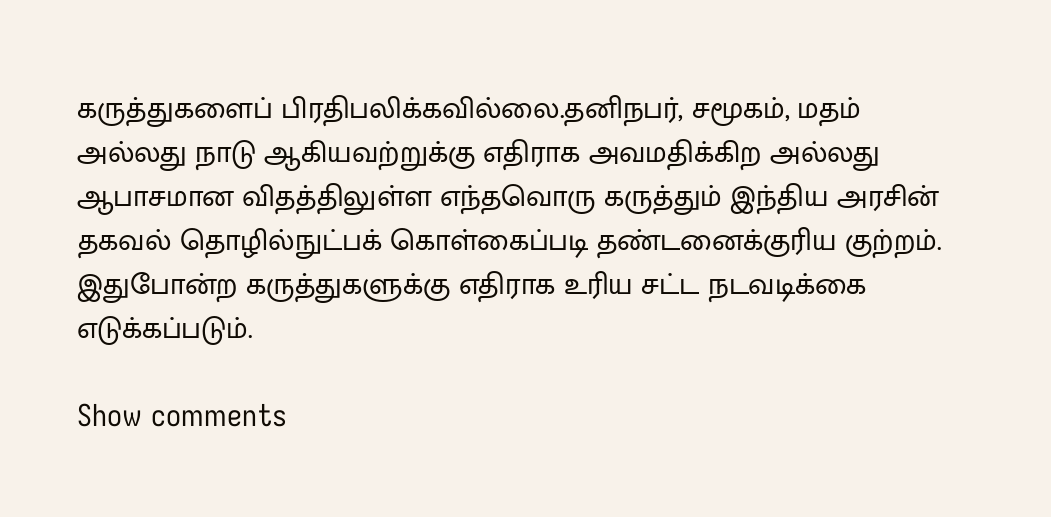கருத்துகளைப் பிரதிபலிக்கவில்லை.தனிநபர், சமூகம், மதம் அல்லது நாடு ஆகியவற்றுக்கு எதிராக அவமதிக்கிற அல்லது ஆபாசமான விதத்திலுள்ள எந்தவொரு கருத்தும் இந்திய அரசின் தகவல் தொழில்நுட்பக் கொள்கைப்படி தண்டனைக்குரிய குற்றம். இதுபோன்ற கருத்துகளுக்கு எதிராக உரிய சட்ட நடவடிக்கை எடுக்கப்படும்.

Show comments